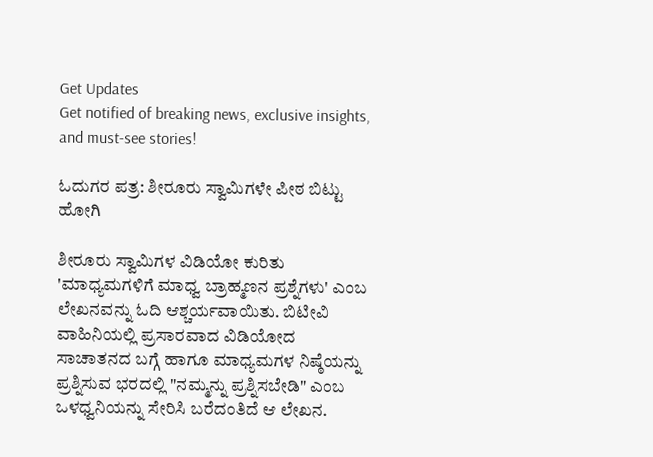Get Updates
Get notified of breaking news, exclusive insights, and must-see stories!

ಓದುಗರ ಪತ್ರ: ಶೀರೂರು ಸ್ವಾಮಿಗಳೇ ಪೀಠ ಬಿಟ್ಟು ಹೋಗಿ

ಶೀರೂರು ಸ್ವಾಮಿಗಳ ವಿಡಿಯೋ ಕುರಿತು 'ಮಾಧ್ಯಮಗಳಿಗೆ ಮಾಧ್ವ ಬ್ರಾಹ್ಮಣನ ಪ್ರಶ್ನೆಗಳು' ಎಂಬ ಲೇಖನವನ್ನು ಓದಿ ಆಶ್ಚರ್ಯವಾಯಿತು. ಬಿಟೀವಿ ವಾಹಿನಿಯಲ್ಲಿ ಪ್ರಸಾರವಾದ ವಿಡಿಯೋದ ಸಾಚಾತನದ ಬಗ್ಗೆ ಹಾಗೂ ಮಾಧ್ಯಮಗಳ ನಿಷ್ಠೆಯನ್ನು ಪ್ರಶ್ನಿಸುವ ಭರದಲ್ಲಿ "ನಮ್ಮನ್ನು ಪ್ರಶ್ನಿಸಬೇಡಿ" ಎಂಬ ಒಳಧ್ವನಿಯನ್ನು ಸೇರಿಸಿ ಬರೆದಂತಿದೆ ಆ ಲೇಖನ.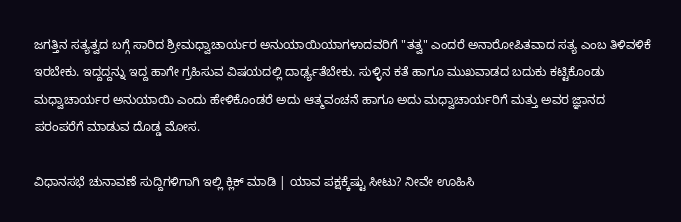ಜಗತ್ತಿನ ಸತ್ಯತ್ವದ ಬಗ್ಗೆ ಸಾರಿದ ಶ್ರೀಮಧ್ವಾಚಾರ್ಯರ ಅನುಯಾಯಿಯಾಗಳಾದವರಿಗೆ "ತತ್ವ" ಎಂದರೆ ಅನಾರೋಪಿತವಾದ ಸತ್ಯ ಎಂಬ ತಿಳಿವಳಿಕೆ ಇರಬೇಕು. ಇದ್ದದ್ದನ್ನು ಇದ್ದ ಹಾಗೇ ಗ್ರಹಿಸುವ ವಿಷಯದಲ್ಲಿ ದಾರ್ಢ್ಯತೆಬೇಕು. ಸುಳ್ಳಿನ ಕತೆ ಹಾಗೂ ಮುಖವಾಡದ ಬದುಕು ಕಟ್ಟಿಕೊಂಡು ಮಧ್ವಾಚಾರ್ಯರ ಅನುಯಾಯಿ ಎಂದು ಹೇಳಿಕೊಂಡರೆ ಅದು ಆತ್ಮವಂಚನೆ ಹಾಗೂ ಅದು ಮಧ್ವಾಚಾರ್ಯರಿಗೆ ಮತ್ತು ಅವರ ಜ್ಞಾನದ ಪರಂಪರೆಗೆ ಮಾಡುವ ದೊಡ್ಡ ಮೋಸ.

ವಿಧಾನಸಭೆ ಚುನಾವಣೆ ಸುದ್ದಿಗಳಿಗಾಗಿ ಇಲ್ಲಿ ಕ್ಲಿಕ್ ಮಾಡಿ | ಯಾವ ಪಕ್ಷಕ್ಕೆಷ್ಟು ಸೀಟು? ನೀವೇ ಊಹಿಸಿ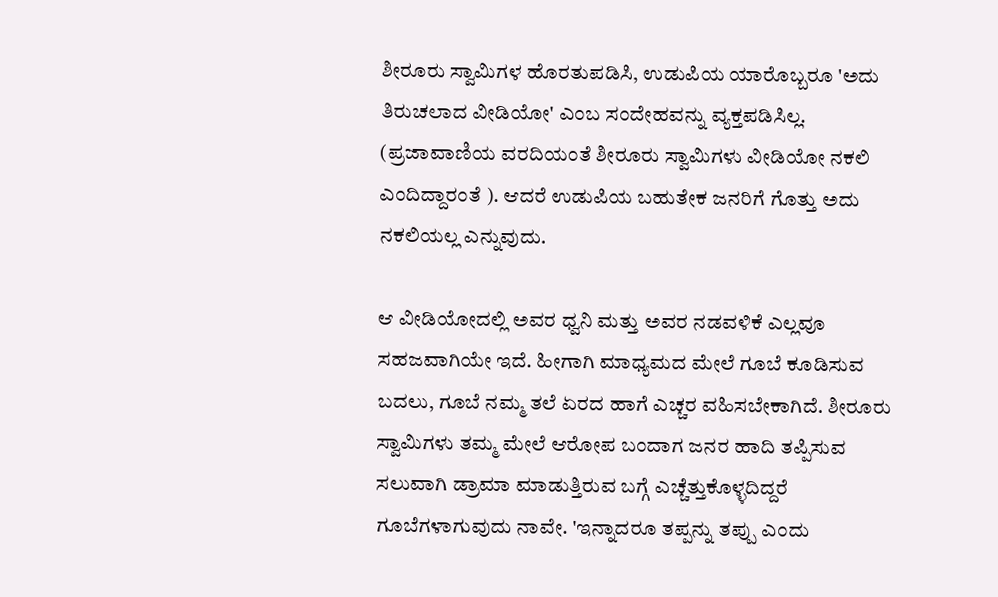ಶೀರೂರು ಸ್ವಾಮಿಗಳ ಹೊರತುಪಡಿಸಿ, ಉಡುಪಿಯ ಯಾರೊಬ್ಬರೂ 'ಅದು ತಿರುಚಲಾದ ವೀಡಿಯೋ' ಎಂಬ ಸಂದೇಹವನ್ನು ವ್ಯಕ್ತಪಡಿಸಿಲ್ಲ. (ಪ್ರಜಾವಾಣಿಯ ವರದಿಯಂತೆ ಶೀರೂರು ಸ್ವಾಮಿಗಳು ವೀಡಿಯೋ ನಕಲಿ ಎಂದಿದ್ದಾರಂತೆ ). ಆದರೆ ಉಡುಪಿಯ ಬಹುತೇಕ ಜನರಿಗೆ ಗೊತ್ತು ಅದು ನಕಲಿಯಲ್ಲ ಎನ್ನುವುದು.

ಆ ವೀಡಿಯೋದಲ್ಲಿ ಅವರ ಧ್ವನಿ ಮತ್ತು ಅವರ ನಡವಳಿಕೆ ಎಲ್ಲವೂ ಸಹಜವಾಗಿಯೇ ಇದೆ. ಹೀಗಾಗಿ ಮಾಧ್ಯಮದ ಮೇಲೆ ಗೂಬೆ ಕೂಡಿಸುವ ಬದಲು, ಗೂಬೆ ನಮ್ಮ ತಲೆ ಏರದ ಹಾಗೆ ಎಚ್ಚರ ವಹಿಸಬೇಕಾಗಿದೆ. ಶೀರೂರು ಸ್ವಾಮಿಗಳು ತಮ್ಮ ಮೇಲೆ ಆರೋಪ ಬಂದಾಗ ಜನರ ಹಾದಿ ತಪ್ಪಿಸುವ ಸಲುವಾಗಿ ಡ್ರಾಮಾ ಮಾಡುತ್ತಿರುವ ಬಗ್ಗೆ ಎಚ್ಚೆತ್ತುಕೊಳ್ಳದಿದ್ದರೆ ಗೂಬೆಗಳಾಗುವುದು ನಾವೇ. 'ಇನ್ನಾದರೂ ತಪ್ಪನ್ನು ತಪ್ಪು ಎಂದು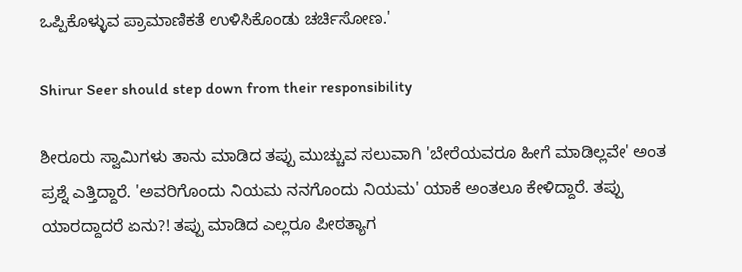ಒಪ್ಪಿಕೊಳ್ಳುವ ಪ್ರಾಮಾಣಿಕತೆ ಉಳಿಸಿಕೊಂಡು ಚರ್ಚಿಸೋಣ.'

Shirur Seer should step down from their responsibility

ಶೀರೂರು ಸ್ವಾಮಿಗಳು ತಾನು ಮಾಡಿದ ತಪ್ಪು ಮುಚ್ಚುವ ಸಲುವಾಗಿ 'ಬೇರೆಯವರೂ ಹೀಗೆ ಮಾಡಿಲ್ಲವೇ' ಅಂತ ಪ್ರಶ್ನೆ ಎತ್ತಿದ್ದಾರೆ. 'ಅವರಿಗೊಂದು ನಿಯಮ ನನಗೊಂದು ನಿಯಮ' ಯಾಕೆ ಅಂತಲೂ ಕೇಳಿದ್ದಾರೆ. ತಪ್ಪು ಯಾರದ್ದಾದರೆ ಏನು?! ತಪ್ಪು ಮಾಡಿದ ಎಲ್ಲರೂ ಪೀಠತ್ಯಾಗ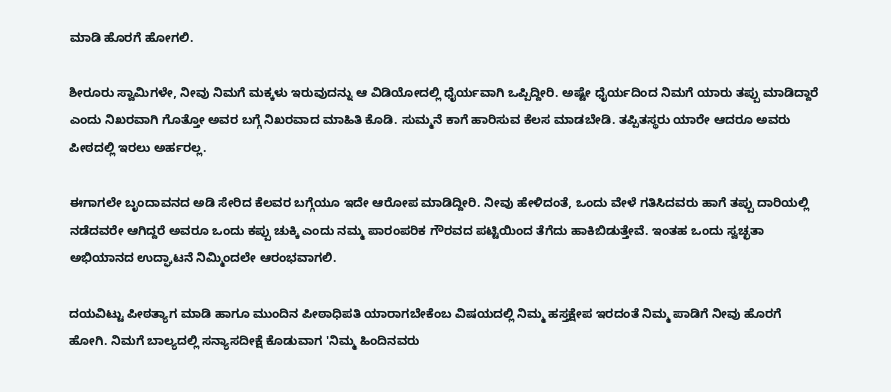ಮಾಡಿ ಹೊರಗೆ ಹೋಗಲಿ.

ಶೀರೂರು ಸ್ವಾಮಿಗಳೇ, ನೀವು ನಿಮಗೆ ಮಕ್ಕಳು ಇರುವುದನ್ನು ಆ ವಿಡಿಯೋದಲ್ಲಿ ಧೈರ್ಯವಾಗಿ ಒಪ್ಪಿದ್ದೀರಿ. ಅಷ್ಟೇ ಧೈರ್ಯದಿಂದ ನಿಮಗೆ ಯಾರು ತಪ್ಪು ಮಾಡಿದ್ದಾರೆ ಎಂದು ನಿಖರವಾಗಿ ಗೊತ್ತೋ ಅವರ ಬಗ್ಗೆ ನಿಖರವಾದ ಮಾಹಿತಿ ಕೊಡಿ. ಸುಮ್ಮನೆ ಕಾಗೆ ಹಾರಿಸುವ ಕೆಲಸ ಮಾಡಬೇಡಿ. ತಪ್ಪಿತಸ್ಥರು ಯಾರೇ ಆದರೂ ಅವರು ಪೀಠದಲ್ಲಿ ಇರಲು ಅರ್ಹರಲ್ಲ.

ಈಗಾಗಲೇ ಬೃಂದಾವನದ ಅಡಿ ಸೇರಿದ ಕೆಲವರ ಬಗ್ಗೆಯೂ ಇದೇ ಆರೋಪ ಮಾಡಿದ್ದೀರಿ. ನೀವು ಹೇಳಿದಂತೆ, ಒಂದು ವೇಳೆ ಗತಿಸಿದವರು ಹಾಗೆ ತಪ್ಪು ದಾರಿಯಲ್ಲಿ ನಡೆದವರೇ ಆಗಿದ್ದರೆ ಅವರೂ ಒಂದು ಕಪ್ಪು ಚುಕ್ಕಿ ಎಂದು ನಮ್ಮ ಪಾರಂಪರಿಕ ಗೌರವದ ಪಟ್ಟಿಯಿಂದ ತೆಗೆದು ಹಾಕಿಬಿಡುತ್ತೇವೆ. ಇಂತಹ ಒಂದು ಸ್ವಚ್ಛತಾ ಅಭಿಯಾನದ ಉದ್ಘಾಟನೆ ನಿಮ್ಮಿಂದಲೇ ಆರಂಭವಾಗಲಿ.

ದಯವಿಟ್ಟು ಪೀಠತ್ಯಾಗ ಮಾಡಿ ಹಾಗೂ ಮುಂದಿನ ಪೀಠಾಧಿಪತಿ ಯಾರಾಗಬೇಕೆಂಬ ವಿಷಯದಲ್ಲಿ ನಿಮ್ಮ ಹಸ್ತಕ್ಷೇಪ ಇರದಂತೆ ನಿಮ್ಮ ಪಾಡಿಗೆ ನೀವು ಹೊರಗೆ ಹೋಗಿ. ನಿಮಗೆ ಬಾಲ್ಯದಲ್ಲಿ ಸನ್ಯಾಸದೀಕ್ಷೆ ಕೊಡುವಾಗ 'ನಿಮ್ಮ ಹಿಂದಿನವರು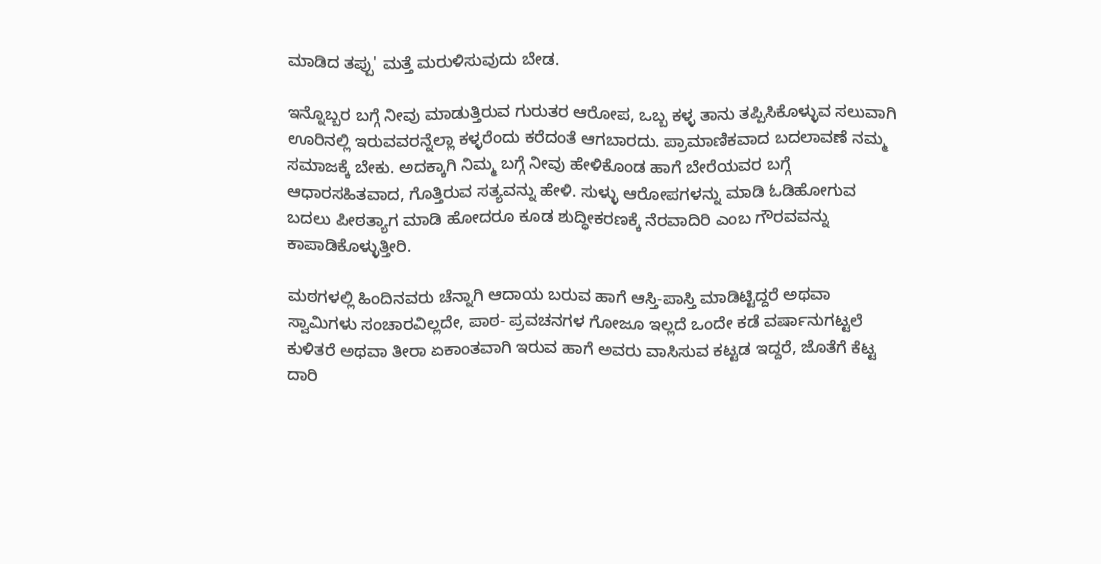ಮಾಡಿದ ತಪ್ಪು' ಮತ್ತೆ ಮರುಳಿಸುವುದು ಬೇಡ.

ಇನ್ನೊಬ್ಬರ ಬಗ್ಗೆ ನೀವು ಮಾಡುತ್ತಿರುವ ಗುರುತರ ಆರೋಪ, ಒಬ್ಬ ಕಳ್ಳ ತಾನು ತಪ್ಪಿಸಿಕೊಳ್ಳುವ ಸಲುವಾಗಿ ಊರಿನಲ್ಲಿ ಇರುವವರನ್ನೆಲ್ಲಾ ಕಳ್ಳರೆಂದು ಕರೆದಂತೆ ಆಗಬಾರದು. ಪ್ರಾಮಾಣಿಕವಾದ ಬದಲಾವಣೆ ನಮ್ಮ ಸಮಾಜಕ್ಕೆ ಬೇಕು. ಅದಕ್ಕಾಗಿ ನಿಮ್ಮ ಬಗ್ಗೆ ನೀವು ಹೇಳಿಕೊಂಡ ಹಾಗೆ ಬೇರೆಯವರ ಬಗ್ಗೆ ಆಧಾರಸಹಿತವಾದ, ಗೊತ್ತಿರುವ ಸತ್ಯವನ್ನು ಹೇಳಿ. ಸುಳ್ಳು ಆರೋಪಗಳನ್ನು ಮಾಡಿ ಓಡಿಹೋಗುವ ಬದಲು ಪೀಠತ್ಯಾಗ ಮಾಡಿ ಹೋದರೂ ಕೂಡ ಶುದ್ಧೀಕರಣಕ್ಕೆ ನೆರವಾದಿರಿ ಎಂಬ ಗೌರವವನ್ನು ಕಾಪಾಡಿಕೊಳ್ಳುತ್ತೀರಿ.

ಮಠಗಳಲ್ಲಿ ಹಿಂದಿನವರು ಚೆನ್ನಾಗಿ ಆದಾಯ ಬರುವ ಹಾಗೆ ಆಸ್ತಿ-ಪಾಸ್ತಿ ಮಾಡಿಟ್ಟಿದ್ದರೆ ಅಥವಾ ಸ್ವಾಮಿಗಳು ಸಂಚಾರವಿಲ್ಲದೇ, ಪಾಠ- ಪ್ರವಚನಗಳ ಗೋಜೂ ಇಲ್ಲದೆ ಒಂದೇ ಕಡೆ ವರ್ಷಾನುಗಟ್ಟಲೆ ಕುಳಿತರೆ ಅಥವಾ ತೀರಾ ಏಕಾಂತವಾಗಿ ಇರುವ ಹಾಗೆ ಅವರು ವಾಸಿಸುವ ಕಟ್ಟಡ ಇದ್ದರೆ, ಜೊತೆಗೆ ಕೆಟ್ಟ ದಾರಿ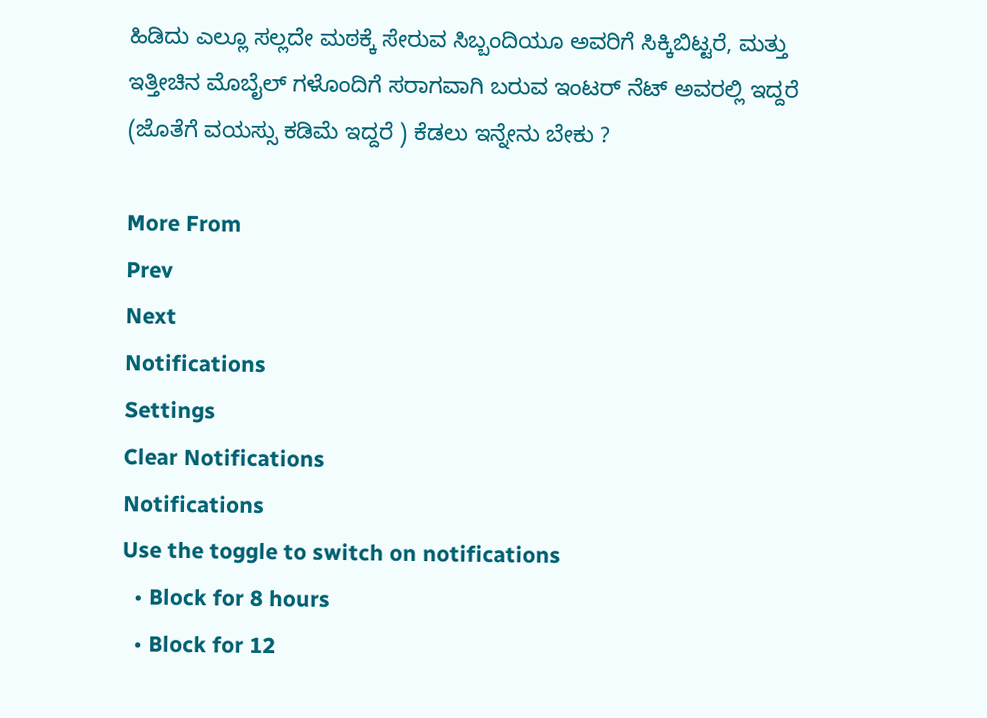ಹಿಡಿದು ಎಲ್ಲೂ ಸಲ್ಲದೇ ಮಠಕ್ಕೆ ಸೇರುವ ಸಿಬ್ಬಂದಿಯೂ ಅವರಿಗೆ ಸಿಕ್ಕಿಬಿಟ್ಟರೆ, ಮತ್ತು ಇತ್ತೀಚಿನ ಮೊಬೈಲ್ ಗಳೊಂದಿಗೆ ಸರಾಗವಾಗಿ ಬರುವ ಇಂಟರ್ ನೆಟ್ ಅವರಲ್ಲಿ ಇದ್ದರೆ (ಜೊತೆಗೆ ವಯಸ್ಸು ಕಡಿಮೆ ಇದ್ದರೆ ) ಕೆಡಲು ಇನ್ನೇನು ಬೇಕು ?

More From
Prev
Next
Notifications
Settings
Clear Notifications
Notifications
Use the toggle to switch on notifications
  • Block for 8 hours
  • Block for 12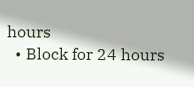hours
  • Block for 24 hours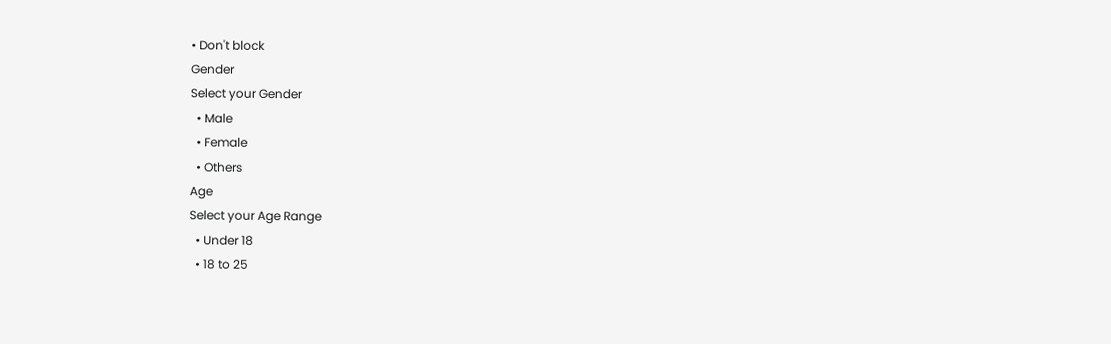• Don't block
Gender
Select your Gender
  • Male
  • Female
  • Others
Age
Select your Age Range
  • Under 18
  • 18 to 25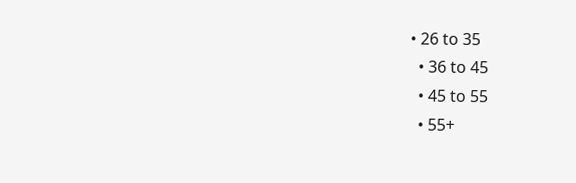• 26 to 35
  • 36 to 45
  • 45 to 55
  • 55+